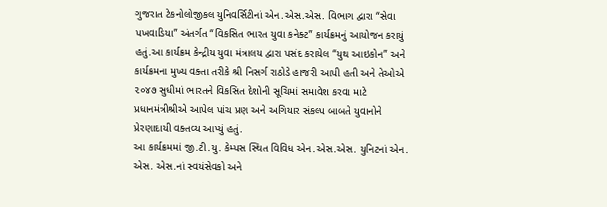ગુજરાત ટેકનોલોજીકલ યુનિવર્સિટીનાં એન.એસ.એસ. વિભાગ દ્વારા “સેવા પખવાડિયા” અંતર્ગત “વિકસિત ભારત યુવા કનેક્ટ” કાર્યક્રમનું આયોજન કરાયું હતું.આ કાર્યક્રમ કેન્દ્રીય યુવા મંત્રાલય દ્વારા પસંદ કરાયેલ “યુથ આઇકોન” અને કાર્યક્રમના મુખ્ય વક્તા તરીકે શ્રી નિસર્ગ રાઠોડે હાજરી આપી હતી અને તેઓએ ૨૦૪૭ સુધીમાં ભારતને વિકસિત દેશોની સૂચિમાં સમાવેશ કરવા માટે પ્રધાનમંત્રીશ્રીએ આપેલ પાંચ પ્રણ અને અગિયાર સંકલ્પ બાબતે યુવાનોને પ્રેરણાદાયી વક્તવ્ય આપ્યું હતું.
આ કાર્યક્રમમાં જી.ટી.યુ. કેમ્પસ સ્થિત વિવિધ એન.એસ.એસ. યુનિટનાં એન. એસ. એસ.નાં સ્વયંસેવકો અને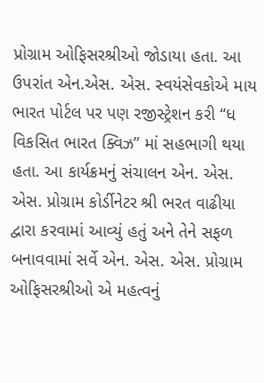પ્રોગ્રામ ઓફિસરશ્રીઓ જોડાયા હતા. આ ઉપરાંત એન.એસ. એસ. સ્વયંસેવકોએ માય ભારત પોર્ટલ પર પણ રજીસ્ટ્રેશન કરી “ધ વિકસિત ભારત ક્વિઝ” માં સહભાગી થયા હતા. આ કાર્યક્રમનું સંચાલન એન. એસ. એસ. પ્રોગ્રામ કોર્ડીનેટર શ્રી ભરત વાઢીયા દ્વારા કરવામાં આવ્યું હતું અને તેને સફળ બનાવવામાં સર્વે એન. એસ. એસ. પ્રોગ્રામ ઓફિસરશ્રીઓ એ મહત્વનું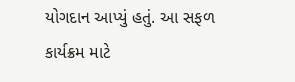યોગદાન આપ્યું હતું. આ સફળ કાર્યક્રમ માટે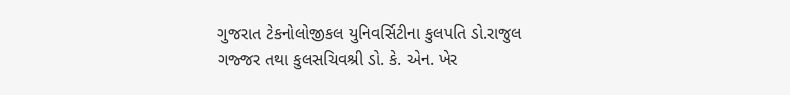ગુજરાત ટેકનોલોજીકલ યુનિવર્સિટીના કુલપતિ ડો.રાજુલ ગજ્જર તથા કુલસચિવશ્રી ડો. કે. એન. ખેર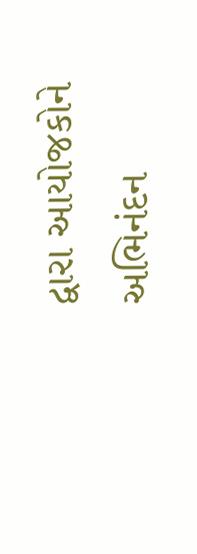દ્વારા આયોજકોને અભિનંદન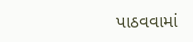પાઠવવામાં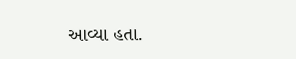આવ્યા હતા.